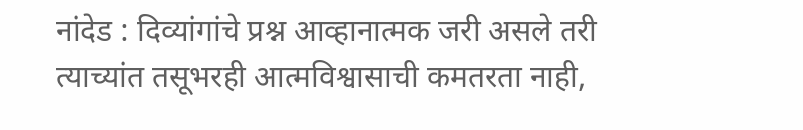नांदेड : दिव्यांगांचे प्रश्न आव्हानात्मक जरी असले तरी त्याच्यांत तसूभरही आत्मविश्वासाची कमतरता नाही,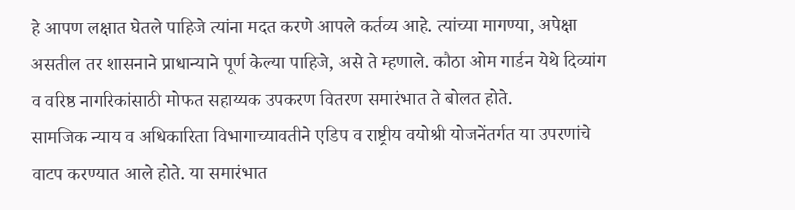हे आपण लक्षात घेतले पाहिजे त्यांना मदत करणे आपले कर्तव्य आहे. त्यांच्या मागण्या, अपेक्षा असतील तर शासनाने प्राधान्याने पूर्ण केल्या पाहिजे, असे ते म्हणाले. कौठा ओम गार्डन येथे दिव्यांग व वरिष्ठ नागरिकांसाठी मोफत सहाय्यक उपकरण वितरण समारंभात ते बोलत होते.
सामजिक न्याय व अधिकारिता विभागाच्यावतीने एडिप व राष्ट्रीय वयोश्री योजनेंतर्गत या उपरणांचे वाटप करण्यात आले होते. या समारंभात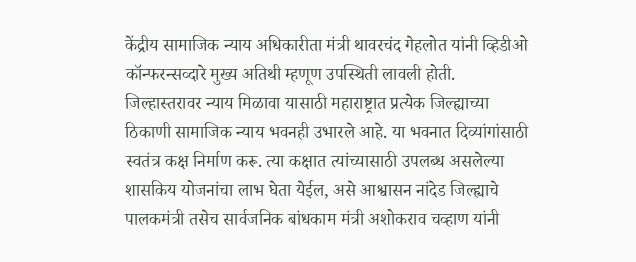केंद्रीय सामाजिक न्याय अधिकारीता मंत्री थावरचंद गेहलोत यांनी व्हिडीओ कॉन्फरन्सव्दारे मुख्य अतिथी म्हणूण उपस्थिती लावली होती. जिल्हास्तरावर न्याय मिळावा यासाठी महाराष्ट्रात प्रत्येक जिल्ह्याच्या ठिकाणी सामाजिक न्याय भवनही उभारले आहे. या भवनात दिव्यांगांसाठी स्वतंत्र कक्ष निर्माण करू. त्या कक्षात त्यांच्यासाठी उपलब्ध असलेल्या शासकिय योजनांचा लाभ घेता येईल, असे आश्वासन नांदेड जिल्ह्याचे पालकमंत्री तसेच सार्वजनिक बांधकाम मंत्री अशोकराव चव्हाण यांनी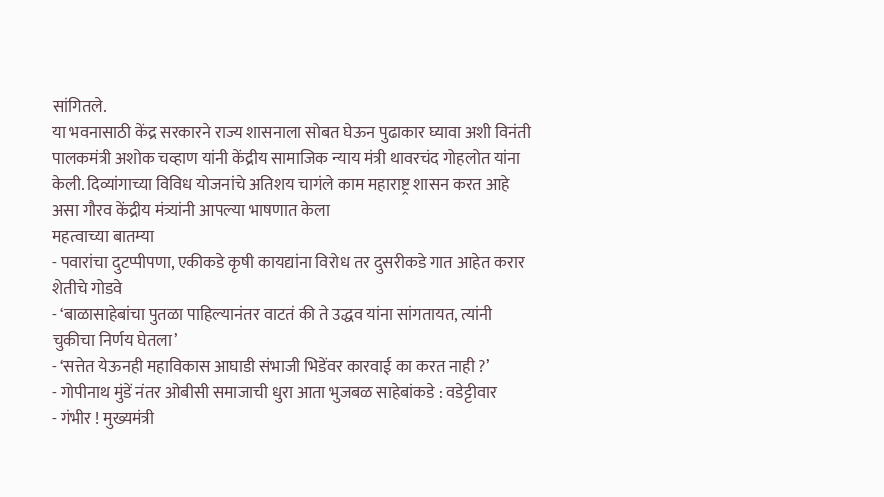सांगितले.
या भवनासाठी केंद्र सरकारने राज्य शासनाला सोबत घेऊन पुढाकार घ्यावा अशी विनंती पालकमंत्री अशोक चव्हाण यांनी केंद्रीय सामाजिक न्याय मंत्री थावरचंद गोहलोत यांना केली. दिव्यांगाच्या विविध योजनांचे अतिशय चागंले काम महाराष्ट्र शासन करत आहे असा गौरव केंद्रीय मंत्र्यांनी आपल्या भाषणात केला
महत्वाच्या बातम्या
- पवारांचा दुटप्पीपणा, एकीकडे कृषी कायद्यांना विरोध तर दुसरीकडे गात आहेत करार शेतीचे गोडवे
- ‘बाळासाहेबांचा पुतळा पाहिल्यानंतर वाटतं की ते उद्धव यांना सांगतायत, त्यांनी चुकीचा निर्णय घेतला’
- ‘सत्तेत येऊनही महाविकास आघाडी संभाजी भिडेंवर कारवाई का करत नाही ?’
- गोपीनाथ मुंडें नंतर ओबीसी समाजाची धुरा आता भुजबळ साहेबांकडे : वडेट्टीवार
- गंभीर ! मुख्यमंत्री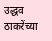उद्धव ठाकरेंच्या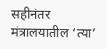सहीनंतर मंत्रालयातील ‘त्या’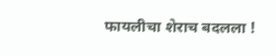फायलीचा शेराच बदलला !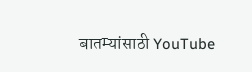बातम्यांसाठी YouTube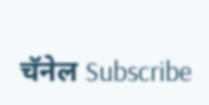चॅनेल Subscribe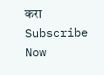करा
Subscribe Now